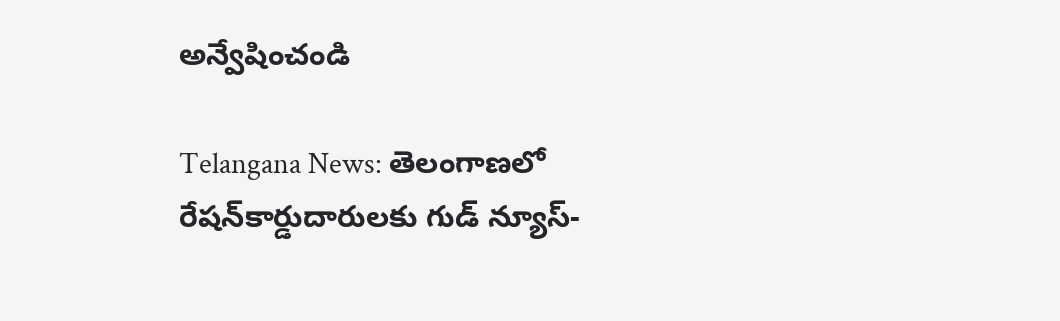అన్వేషించండి

Telangana News: తెలంగాణలో రేషన్‌కార్డుదారులకు గుడ్ న్యూస్-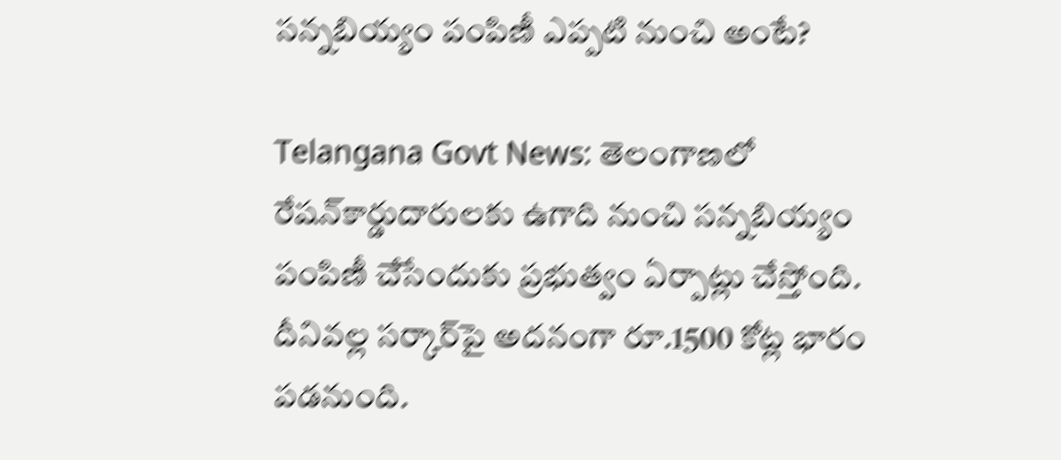సన్నబియ్యం పంపిణీ ఎప్పటి నుంచి అంటే?

Telangana Govt News: తెలంగాణలో రేషన్‌కార్డుదారులకు ఉగాది నుంచి సన్నబియ్యం పంపిణీ చేసేందుకు ప్రభుత్వం ఏర్పాట్లు చేస్తోంది. దీనివల్ల సర్కార్‌పై అదనంగా రూ.1500 కోట్ల భారం పడనుంది.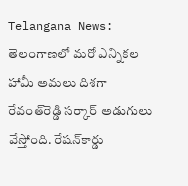Telangana News: తెలంగాణలో మరో ఎన్నికల హామీ అమలు దిశగా రేవంత్‌రెడ్డి సర్కార్ అడుగులు వేస్తోంది. రేషన్‌కార్డు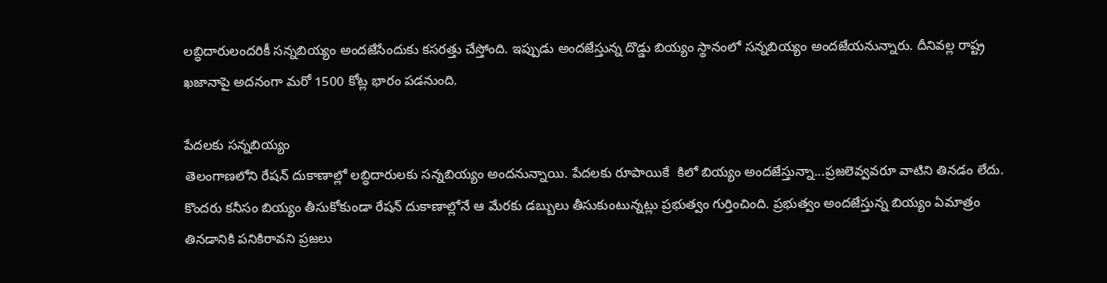లబ్ధిదారులందరికీ సన్నబియ‌్యం అందజేసేందుకు కసరత్తు చేస్తోంది. ఇప్పుడు అందజేస్తున్న దొడ్డు బియ్యం స్థానంలో సన్నబియ్యం అందజేయనున్నారు. దీనివల్ల రాష్ట్ర ఖజానాపై అదనంగా మరో 1500 కోట్ల భారం పడనుంది.

పేదలకు సన్నబియ్యం
తెలంగాణలోని రేషన్ దుకాణాల్లో లబ్ధిదారులకు సన్నబియ్యం అందనున్నాయి. పేదలకు రూపాయికే  కిలో బియ్యం అందజేస్తున్నా...ప్రజలెవ్వవరూ వాటిని తినడం లేదు. కొందరు కనీసం బియ్యం తీసుకోకుండా రేషన్ దుకాణాల్లోనే ఆ మేరకు డబ్బులు తీసుకుంటున్నట్లు ప్రభుత్వం గుర్తించింది. ప్రభుత్వం అందజేస్తున్న బియ్యం ఏమాత్రం తినడానికి పనికిరావని ప్రజలు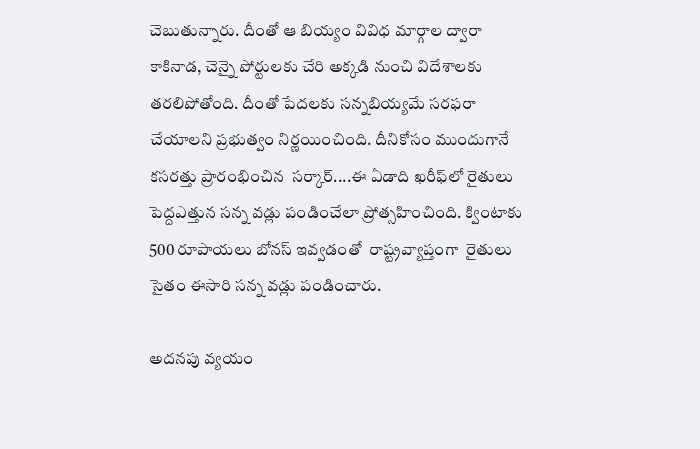చెబుతున్నారు. దీంతో ఆ బియ్యం వివిధ మార్గాల ద్వారా  కాకినాడ, చెన్నై పోర్టులకు చేరి అక్కడి నుంచి విదేశాలకు తరలిపోతోంది. దీంతో పేదలకు సన్నబియ్యమే సరఫరా చేయాలని ప్రభుత్వం నిర్ణయించింది. దీనికోసం ముందుగానే కసరత్తు ప్రారంభించిన  సర్కార్....ఈ ఏడాది ఖరీఫ్‌లో రైతులు పెద్దఎత్తున సన్న వడ్లు పండించేలా ప్రోత్సహించింది. క్వింటాకు 500 రూపాయలు బోనస్ ఇవ్వడంతో  రాష్ట్రవ్యాప్తంగా  రైతులు సైతం ఈసారి సన్న వడ్లు పండించారు.

అదనపు వ్యయం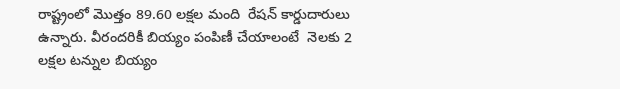రాష్ట్రంలో మొత్తం 89.60 లక్షల మంది  రేషన్ కార్డుదారులు ఉన్నారు. వీరందరికీ బియ్యం పంపిణీ చేయాలంటే  నెలకు 2 లక్షల టన్నుల బియ్యం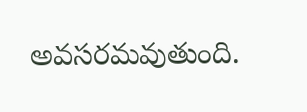అవసరమవుతుంది.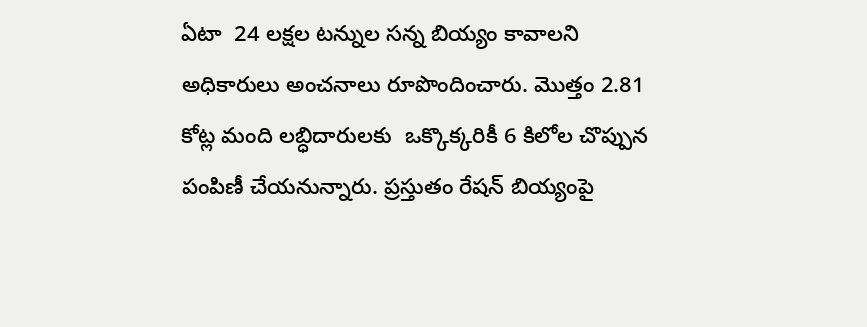ఏటా  24 లక్షల టన్నుల సన్న బియ్యం కావాలని అధికారులు అంచనాలు రూపొందించారు. మొత్తం 2.81 కోట్ల మంది లబ్ధిదారులకు  ఒక్కొక్కరికీ 6 కిలోల చొప్పున పంపిణీ చేయనున్నారు. ప్రస్తుతం రేషన్ బియ్యంపై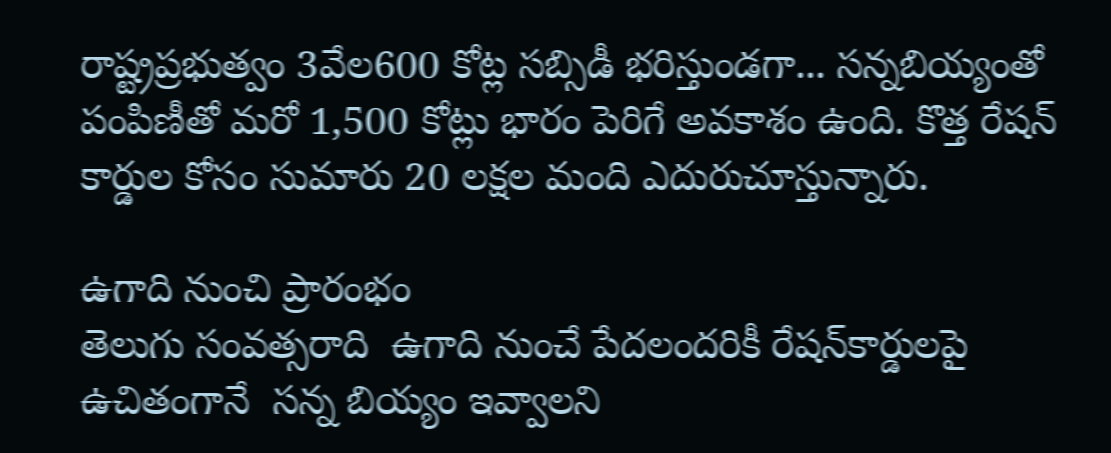రాష్ట్రప్రభుత్వం 3వేల600 కోట్ల సబ్సిడీ భరిస్తుండగా... సన్నబియ్యంతో పంపిణీతో మరో 1,500 కోట్లు భారం పెరిగే అవకాశం ఉంది. కొత్త రేషన్ కార్డుల కోసం సుమారు 20 లక్షల మంది ఎదురుచూస్తున్నారు.

ఉగాది నుంచి ప్రారంభం
తెలుగు సంవత్సరాది  ఉగాది నుంచే పేదలందరికీ రేషన్‌కార్డులపై ఉచితంగానే  సన్న బియ్యం ఇవ్వాలని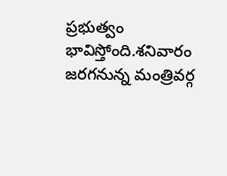ప్రభుత్వం భావిస్తోంది.శనివారం జరగనున్న మంత్రివర్గ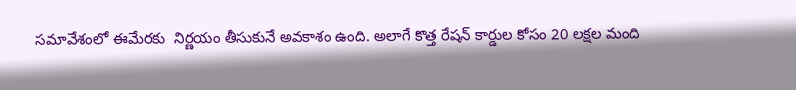సమావేశంలో ఈమేరకు  నిర్ణయం తీసుకునే అవకాశం ఉంది. అలాగే కొత్త రేషన్‌ కార్డుల కోసం 20 లక్షల మంది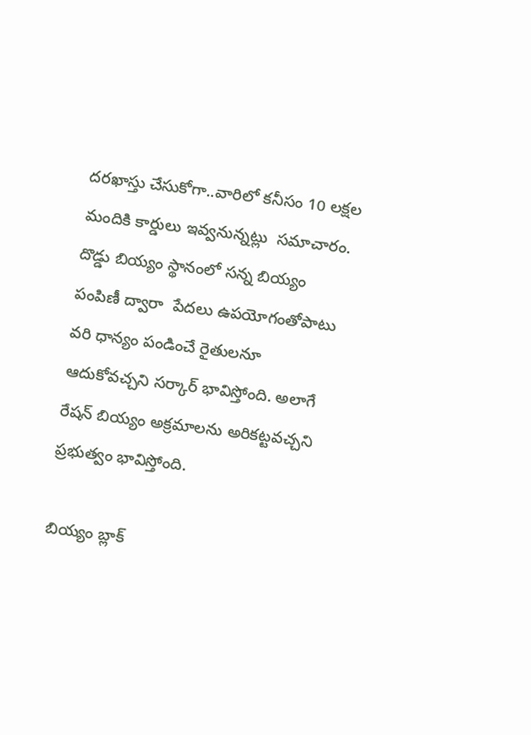దరఖాస్తు చేసుకోగా..వారిలో కనీసం 10 లక్షల మందికి కార్డులు ఇవ్వనున్నట్లు  సమాచారం. దొడ్డు బియ‌్యం స్థానంలో సన్న బియ్యం పంపిణీ ద్వారా  పేదలు ఉపయోగంతోపాటు వరి ధాన్యం పండించే రైతులనూ ఆదుకోవచ్చని సర్కార్ భావిస్తోంది. అలాగే రేషన్ బియ్యం అక్రమాలను అరికట్టవచ్చని  ప్రభుత్వం భావిస్తోంది.

బియ్యం బ్లాక్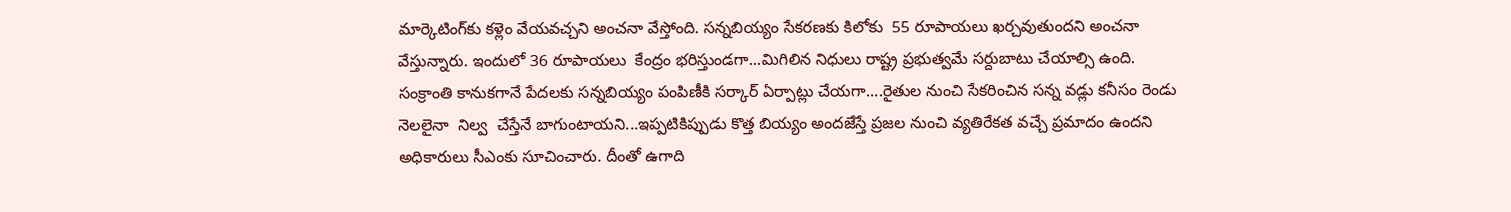మార్కెటింగ్‌కు కళ్లెం వేయవచ్చని అంచనా వేస్తోంది. సన్నబియ్యం సేకరణకు కిలోకు  55 రూపాయలు ఖర్చవుతుందని అంచనా వేస్తున్నారు. ఇందులో 36 రూపాయలు  కేంద్రం భరిస్తుండగా...మిగిలిన నిధులు రాష్ట్ర ప్రభుత్వమే సర్దుబాటు చేయాల్సి ఉంది. సంక్రాంతి కానుకగానే పేదలకు సన్నబియ్యం పంపిణీకి సర్కార్ ఏర్పాట్లు చేయగా....రైతుల నుంచి సేకరించిన సన్న వడ్లు కనీసం రెండు నెలలైనా  నిల్వ  చేస్తేనే బాగుంటాయని...ఇప్పటికిప్పుడు కొత్త బియ్యం అందజేస్తే ప్రజల నుంచి వ్యతిరేకత వచ్చే ప్రమాదం ఉందని అధికారులు సీఎంకు సూచించారు. దీంతో ఉగాది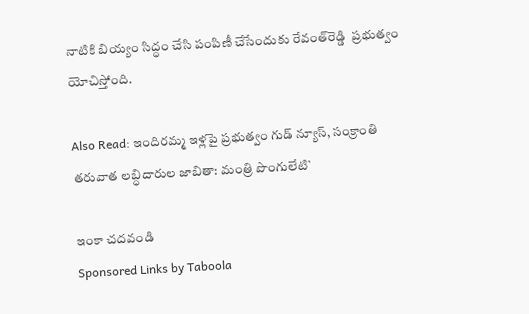నాటికి బియ్యం సిద్ధం చేసి పంపిణీ చేసేందుకు రేవంత్‌రెడ్డి  ప్రభుత్వం యోచిస్తోంది.

Also Read: ఇందిరమ్మ ఇళ్లపై ప్రభుత్వం గుడ్ న్యూస్, సంక్రాంతి తరువాత లబ్ధిదారుల జాబితా: మంత్రి పొంగులేటి`

ఇంకా చదవండి
Sponsored Links by Taboola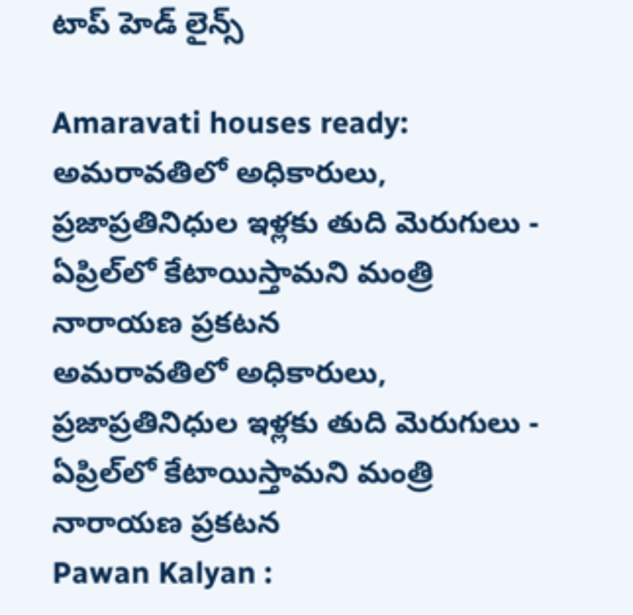టాప్ హెడ్ లైన్స్

Amaravati houses ready: అమరావతిలో అధికారులు, ప్రజాప్రతినిధుల ఇళ్లకు తుది మెరుగులు - ఏప్రిల్‌లో కేటాయిస్తామని మంత్రి నారాయణ ప్రకటన
అమరావతిలో అధికారులు, ప్రజాప్రతినిధుల ఇళ్లకు తుది మెరుగులు - ఏప్రిల్‌లో కేటాయిస్తామని మంత్రి నారాయణ ప్రకటన
Pawan Kalyan :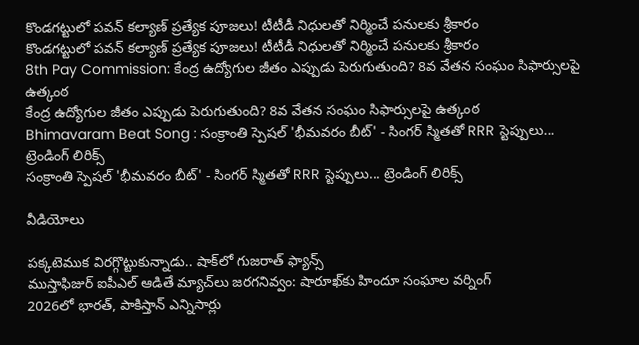కొండగట్టులో పవన్ కల్యాణ్ ప్రత్యేక పూజలు! టీటీడీ నిధులతో నిర్మించే పనులకు శ్రీకారం
కొండగట్టులో పవన్ కల్యాణ్ ప్రత్యేక పూజలు! టీటీడీ నిధులతో నిర్మించే పనులకు శ్రీకారం
8th Pay Commission: కేంద్ర ఉద్యోగుల జీతం ఎప్పుడు పెరుగుతుంది? 8వ వేతన సంఘం సిఫార్సులపై ఉత్కంఠ
కేంద్ర ఉద్యోగుల జీతం ఎప్పుడు పెరుగుతుంది? 8వ వేతన సంఘం సిఫార్సులపై ఉత్కంఠ
Bhimavaram Beat Song : సంక్రాంతి స్పెషల్ 'భీమవరం బీట్' - సింగర్ స్మితతో RRR స్టెప్పులు... ట్రెండింగ్ లిరిక్స్
సంక్రాంతి స్పెషల్ 'భీమవరం బీట్' - సింగర్ స్మితతో RRR స్టెప్పులు... ట్రెండింగ్ లిరిక్స్

వీడియోలు

పక్కటెముక విరగ్గొట్టుకున్నాడు.. షాక్‌లో గుజరాత్ ఫ్యాన్స్
ముస్తాఫిజుర్‌ ఐపీఎల్ ఆడితే మ్యాచ్‌లు జరగనివ్వం: షారూఖ్‌కు హిందూ సంఘాల వర్నింగ్
2026లో భారత్, పాకిస్తాన్ ఎన్నిసార్లు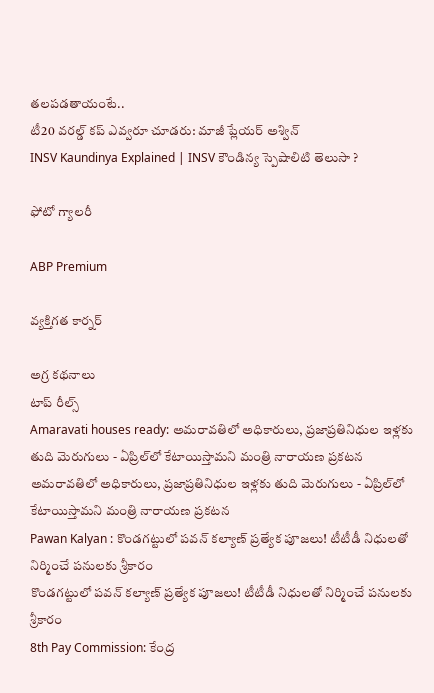తలపడతాయంటే..
టీ20 వరల్డ్ కప్ ఎవ్వరూ చూడరు: మాజీ ప్లేయర్ అశ్విన్
INSV Kaundinya Explained | INSV కౌండిన్య స్పెషాలిటి తెలుసా ?

ఫోటో గ్యాలరీ

ABP Premium

వ్యక్తిగత కార్నర్

అగ్ర కథనాలు
టాప్ రీల్స్
Amaravati houses ready: అమరావతిలో అధికారులు, ప్రజాప్రతినిధుల ఇళ్లకు తుది మెరుగులు - ఏప్రిల్‌లో కేటాయిస్తామని మంత్రి నారాయణ ప్రకటన
అమరావతిలో అధికారులు, ప్రజాప్రతినిధుల ఇళ్లకు తుది మెరుగులు - ఏప్రిల్‌లో కేటాయిస్తామని మంత్రి నారాయణ ప్రకటన
Pawan Kalyan : కొండగట్టులో పవన్ కల్యాణ్ ప్రత్యేక పూజలు! టీటీడీ నిధులతో నిర్మించే పనులకు శ్రీకారం
కొండగట్టులో పవన్ కల్యాణ్ ప్రత్యేక పూజలు! టీటీడీ నిధులతో నిర్మించే పనులకు శ్రీకారం
8th Pay Commission: కేంద్ర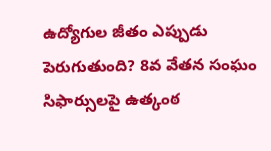ఉద్యోగుల జీతం ఎప్పుడు పెరుగుతుంది? 8వ వేతన సంఘం సిఫార్సులపై ఉత్కంఠ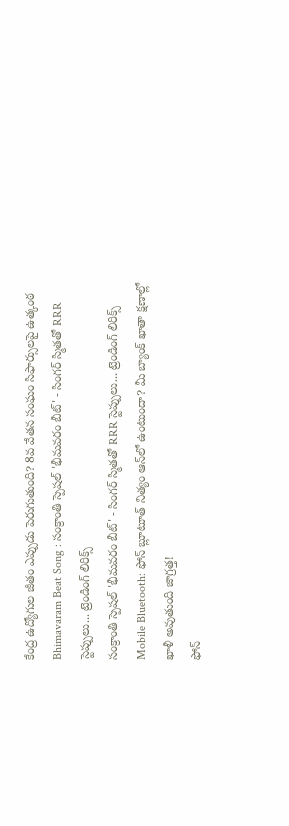కేంద్ర ఉద్యోగుల జీతం ఎప్పుడు పెరుగుతుంది? 8వ వేతన సంఘం సిఫార్సులపై ఉత్కంఠ
Bhimavaram Beat Song : సంక్రాంతి స్పెషల్ 'భీమవరం బీట్' - సింగర్ స్మితతో RRR స్టెప్పులు... ట్రెండింగ్ లిరిక్స్
సంక్రాంతి స్పెషల్ 'భీమవరం బీట్' - సింగర్ స్మితతో RRR స్టెప్పులు... ట్రెండింగ్ లిరిక్స్
Mobile Bluetooth: ఫోన్ బ్లూటూత్ నిత్యం ఆన్‌లో ఉంటుందా? మీ బ్యాంక్ ఖాతా క్షణాల్లో ఖాళీ అవుతుంది జాగ్రత్త!
ఫోన్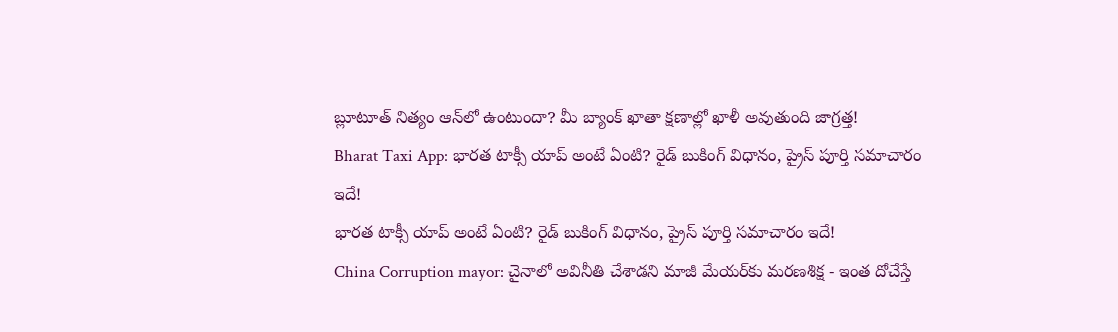బ్లూటూత్ నిత్యం ఆన్‌లో ఉంటుందా? మీ బ్యాంక్ ఖాతా క్షణాల్లో ఖాళీ అవుతుంది జాగ్రత్త!
Bharat Taxi App: భారత టాక్సీ యాప్ అంటే ఏంటి? రైడ్ బుకింగ్ విధానం, ప్రైస్‌ పూర్తి సమాచారం ఇదే!
భారత టాక్సీ యాప్ అంటే ఏంటి? రైడ్ బుకింగ్ విధానం, ప్రైస్‌ పూర్తి సమాచారం ఇదే!
China Corruption mayor: చైనాలో అవినీతి చేశాడని మాజీ మేయర్‌కు మరణశిక్ష - ఇంత దోచేస్తే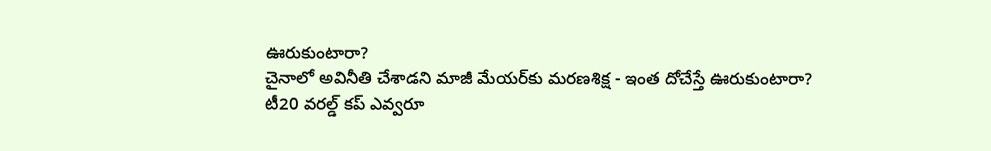ఊరుకుంటారా?
చైనాలో అవినీతి చేశాడని మాజీ మేయర్‌కు మరణశిక్ష - ఇంత దోచేస్తే ఊరుకుంటారా?
టీ20 వరల్డ్ కప్ ఎవ్వరూ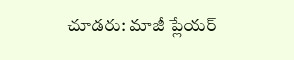చూడరు: మాజీ ప్లేయర్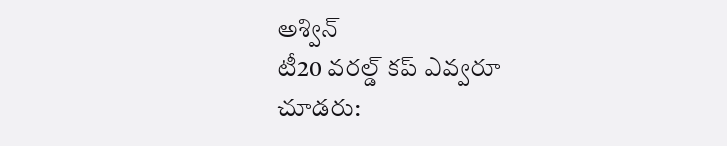అశ్విన్
టీ20 వరల్డ్ కప్ ఎవ్వరూ చూడరు: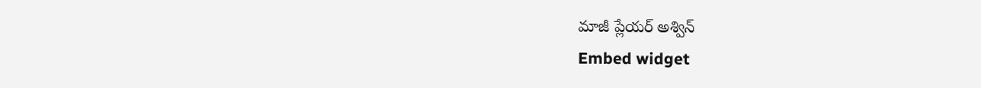మాజీ ప్లేయర్ అశ్విన్
Embed widget